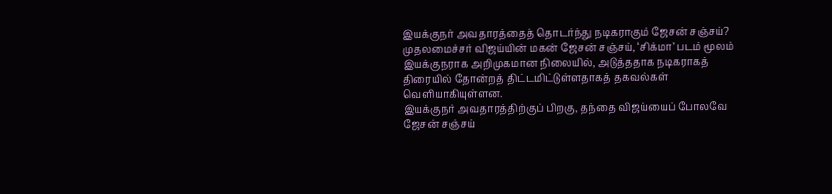இயக்குநர் அவதாரத்தைத் தொடர்ந்து நடிகராகும் ஜேசன் சஞ்சய்?
முதலமைச்சர் விஜய்யின் மகன் ஜேசன் சஞ்சய், ‘சிக்மா’ படம் மூலம் இயக்குநராக அறிமுகமான நிலையில், அடுத்ததாக நடிகராகத் திரையில் தோன்றத் திட்டமிட்டுள்ளதாகத் தகவல்கள் வெளியாகியுள்ளன.
இயக்குநர் அவதாரத்திற்குப் பிறகு, தந்தை விஜய்யைப் போலவே ஜேசன் சஞ்சய்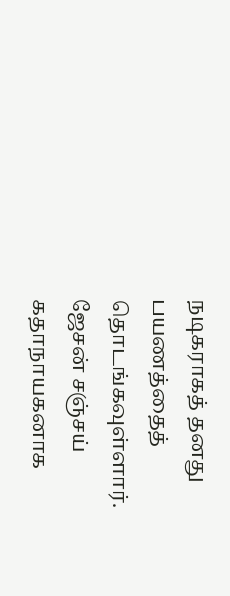நடிகராகத் தனது பயணத்தைத் தொடங்கவுள்ளார்.
ஜேசன் சஞ்சய் கதாநாயகனாக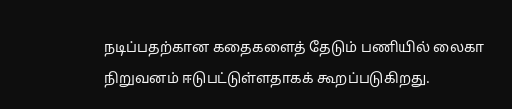நடிப்பதற்கான கதைகளைத் தேடும் பணியில் லைகா நிறுவனம் ஈடுபட்டுள்ளதாகக் கூறப்படுகிறது.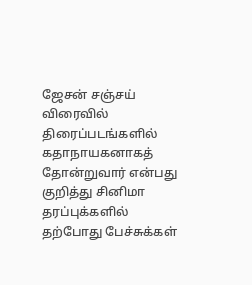ஜேசன் சஞ்சய் விரைவில் திரைப்படங்களில் கதாநாயகனாகத் தோன்றுவார் என்பது குறித்து சினிமா தரப்புக்களில் தற்போது பேச்சுக்கள்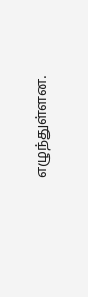எழுந்துள்ளன.